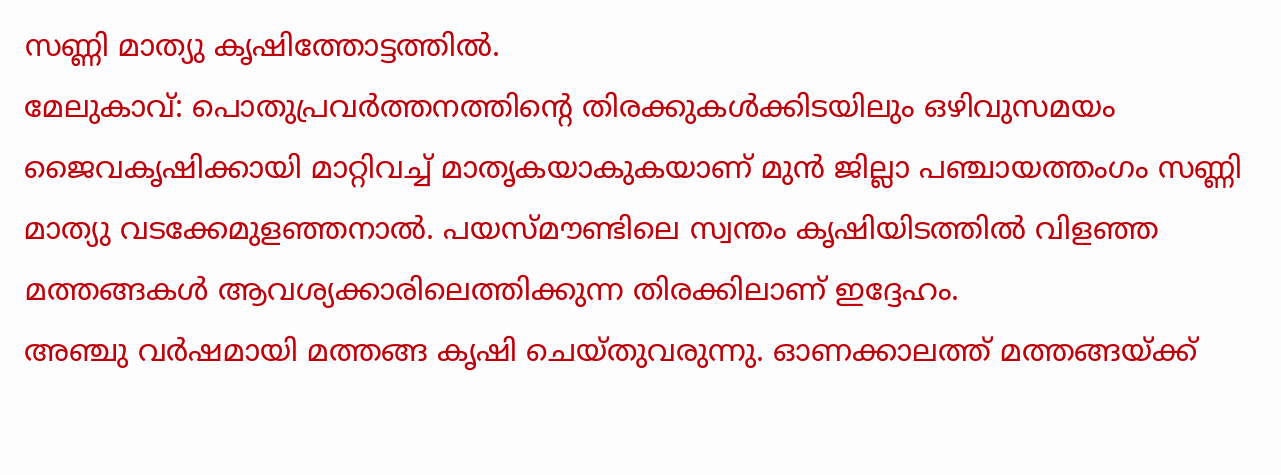സണ്ണി മാത്യു കൃഷിത്തോട്ടത്തിൽ.
മേലുകാവ്: പൊതുപ്രവർത്തനത്തിന്റെ തിരക്കുകൾക്കിടയിലും ഒഴിവുസമയം ജൈവകൃഷിക്കായി മാറ്റിവച്ച് മാതൃകയാകുകയാണ് മുൻ ജില്ലാ പഞ്ചായത്തംഗം സണ്ണി മാത്യു വടക്കേമുളഞ്ഞനാൽ. പയസ്മൗണ്ടിലെ സ്വന്തം കൃഷിയിടത്തിൽ വിളഞ്ഞ മത്തങ്ങകൾ ആവശ്യക്കാരിലെത്തിക്കുന്ന തിരക്കിലാണ് ഇദ്ദേഹം.
അഞ്ചു വർഷമായി മത്തങ്ങ കൃഷി ചെയ്തുവരുന്നു. ഓണക്കാലത്ത് മത്തങ്ങയ്ക്ക്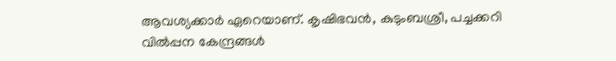ആവശ്യക്കാർ ഏറെയാണ്. കൃഷിഭവൻ, കുടുംബശ്രീ, പച്ചക്കറി വിൽപ്പന കേന്ദ്രങ്ങൾ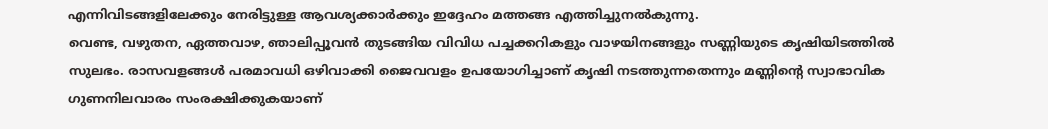എന്നിവിടങ്ങളിലേക്കും നേരിട്ടുള്ള ആവശ്യക്കാർക്കും ഇദ്ദേഹം മത്തങ്ങ എത്തിച്ചുനൽകുന്നു.
വെണ്ട, വഴുതന, ഏത്തവാഴ, ഞാലിപ്പൂവൻ തുടങ്ങിയ വിവിധ പച്ചക്കറികളും വാഴയിനങ്ങളും സണ്ണിയുടെ കൃഷിയിടത്തിൽ സുലഭം. രാസവളങ്ങൾ പരമാവധി ഒഴിവാക്കി ജൈവവളം ഉപയോഗിച്ചാണ് കൃഷി നടത്തുന്നതെന്നും മണ്ണിന്റെ സ്വാഭാവിക ഗുണനിലവാരം സംരക്ഷിക്കുകയാണ്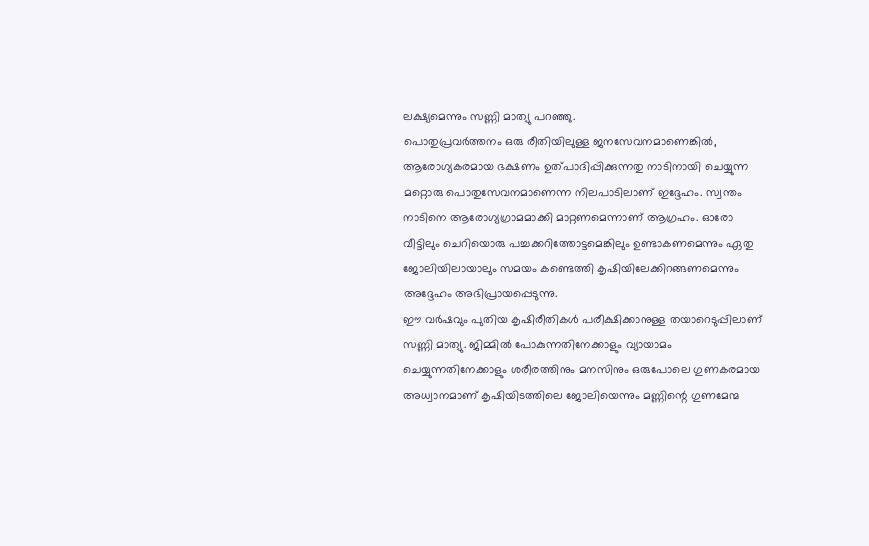ലക്ഷ്യമെന്നും സണ്ണി മാത്യു പറഞ്ഞു.
പൊതുപ്രവർത്തനം ഒരു രീതിയിലുള്ള ജനസേവനമാണെങ്കിൽ, ആരോഗ്യകരമായ ഭക്ഷണം ഉത്പാദിപ്പിക്കുന്നതു നാടിനായി ചെയ്യുന്ന മറ്റൊരു പൊതുസേവനമാണെന്ന നിലപാടിലാണ് ഇദ്ദേഹം. സ്വന്തം നാടിനെ ആരോഗ്യഗ്രാമമാക്കി മാറ്റണമെന്നാണ് ആഗ്രഹം. ഓരോ വീട്ടിലും ചെറിയൊരു പച്ചക്കറിത്തോട്ടമെങ്കിലും ഉണ്ടാകണമെന്നും ഏതു ജോലിയിലായാലും സമയം കണ്ടെത്തി കൃഷിയിലേക്കിറങ്ങണമെന്നും അദ്ദേഹം അഭിപ്രായപ്പെടുന്നു.
ഈ വർഷവും പുതിയ കൃഷിരീതികൾ പരീക്ഷിക്കാനുള്ള തയാറെടുപ്പിലാണ് സണ്ണി മാത്യു. ജിമ്മിൽ പോകുന്നതിനേക്കാളും വ്യായാമം ചെയ്യുന്നതിനേക്കാളും ശരീരത്തിനും മനസിനും ഒരുപോലെ ഗുണകരമായ അധ്വാനമാണ് കൃഷിയിടത്തിലെ ജോലിയെന്നും മണ്ണിന്റെ ഗുണമേന്മ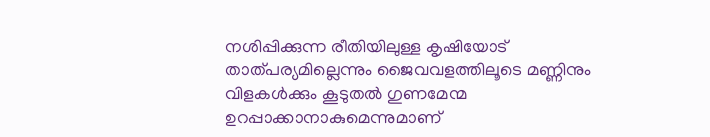നശിപ്പിക്കുന്ന രീതിയിലുള്ള കൃഷിയോട് താത്പര്യമില്ലെന്നും ജൈവവളത്തിലൂടെ മണ്ണിനും വിളകൾക്കും കൂടുതൽ ഗുണമേന്മ ഉറപ്പാക്കാനാകുമെന്നുമാണ്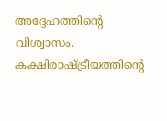അദ്ദേഹത്തിന്റെ വിശ്വാസം.
കക്ഷിരാഷ്ട്രീയത്തിന്റെ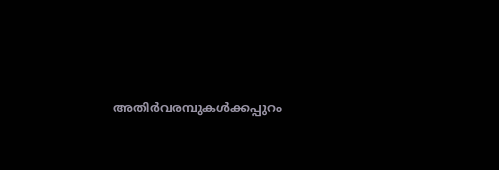അതിർവരമ്പുകൾക്കപ്പുറം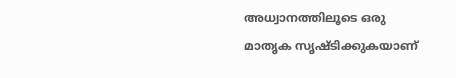അധ്വാനത്തിലൂടെ ഒരു മാതൃക സൃഷ്ടിക്കുകയാണ്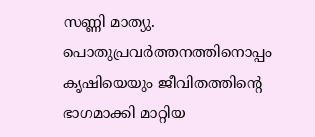സണ്ണി മാത്യു. പൊതുപ്രവർത്തനത്തിനൊപ്പം കൃഷിയെയും ജീവിതത്തിന്റെ ഭാഗമാക്കി മാറ്റിയ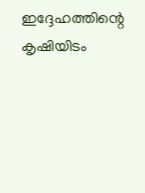ഇദ്ദേഹത്തിന്റെ കൃഷിയിടം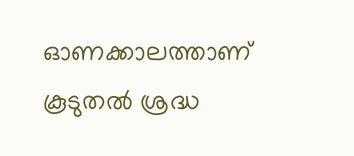ഓണക്കാലത്താണ് കൂടുതൽ ശ്രദ്ധ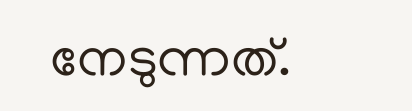നേടുന്നത്.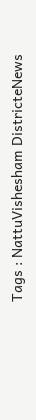Tags : NattuVishesham DistricteNews